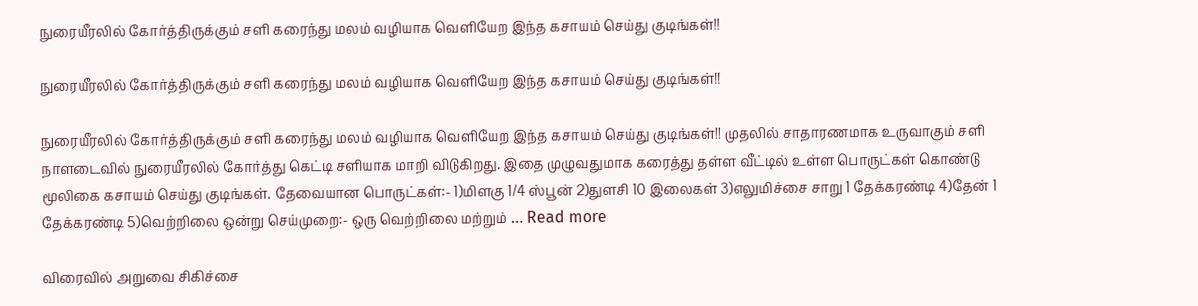நுரையீரலில் கோர்த்திருக்கும் சளி கரைந்து மலம் வழியாக வெளியேற இந்த கசாயம் செய்து குடிங்கள்!!

நுரையீரலில் கோர்த்திருக்கும் சளி கரைந்து மலம் வழியாக வெளியேற இந்த கசாயம் செய்து குடிங்கள்!!

நுரையீரலில் கோர்த்திருக்கும் சளி கரைந்து மலம் வழியாக வெளியேற இந்த கசாயம் செய்து குடிங்கள்!! முதலில் சாதாரணமாக உருவாகும் சளி நாளடைவில் நுரையீரலில் கோர்த்து கெட்டி சளியாக மாறி விடுகிறது. இதை முழுவதுமாக கரைத்து தள்ள வீட்டில் உள்ள பொருட்கள் கொண்டு மூலிகை கசாயம் செய்து குடிங்கள். தேவையான பொருட்கள்:- 1)மிளகு 1/4 ஸ்பூன் 2)துளசி 10 இலைகள் 3)எலுமிச்சை சாறு 1 தேக்கரண்டி 4)தேன் 1 தேக்கரண்டி 5)வெற்றிலை ஒன்று செய்முறை:- ஒரு வெற்றிலை மற்றும் … Read more

விரைவில் அறுவை சிகிச்சை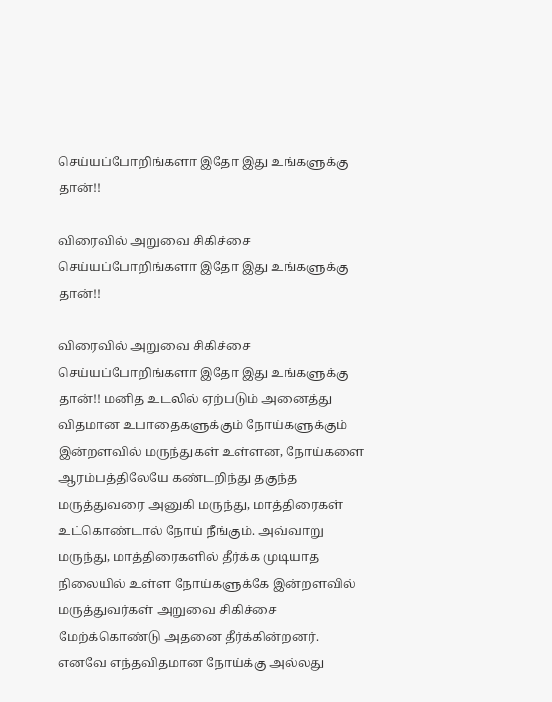செய்யப்போறிங்களா இதோ இது உங்களுக்கு தான்!!

விரைவில் அறுவை சிகிச்சை செய்யப்போறிங்களா இதோ இது உங்களுக்கு தான்!!

விரைவில் அறுவை சிகிச்சை செய்யப்போறிங்களா இதோ இது உங்களுக்கு தான்!! மனித உடலில் ஏற்படும் அனைத்து விதமான உபாதைகளுக்கும் நோய்களுக்கும் இன்றளவில் மருந்துகள் உள்ளன, நோய்களை ஆரம்பத்திலேயே கண்டறிந்து தகுந்த மருத்துவரை அனுகி மருந்து, மாத்திரைகள் உட்கொண்டால் நோய் நீங்கும். அவ்வாறு மருந்து, மாத்திரைகளில் தீர்க்க முடியாத நிலையில் உள்ள நோய்களுக்கே இன்றளவில் மருத்துவர்கள் அறுவை சிகிச்சை மேற்க்கொண்டு அதனை தீர்க்கின்றனர். எனவே எந்தவிதமான நோய்க்கு அல்லது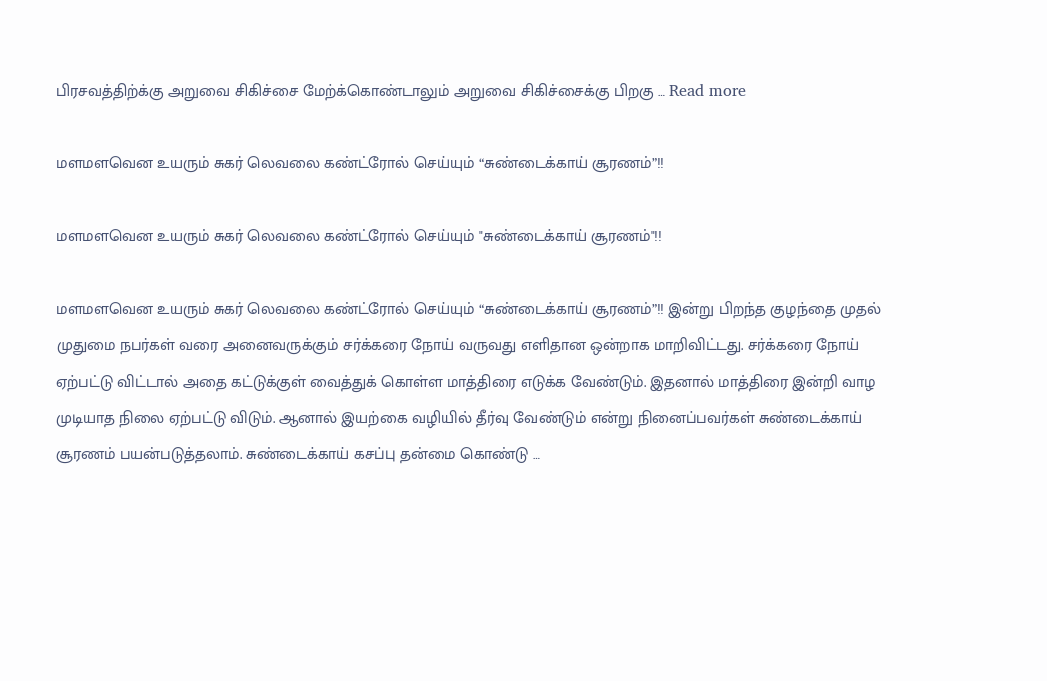பிரசவத்திற்க்கு அறுவை சிகிச்சை மேற்க்கொண்டாலும் அறுவை சிகிச்சைக்கு பிறகு … Read more

மளமளவென உயரும் சுகர் லெவலை கண்ட்ரோல் செய்யும் “சுண்டைக்காய் சூரணம்”!!

மளமளவென உயரும் சுகர் லெவலை கண்ட்ரோல் செய்யும் "சுண்டைக்காய் சூரணம்"!!

மளமளவென உயரும் சுகர் லெவலை கண்ட்ரோல் செய்யும் “சுண்டைக்காய் சூரணம்”!! இன்று பிறந்த குழந்தை முதல் முதுமை நபர்கள் வரை அனைவருக்கும் சர்க்கரை நோய் வருவது எளிதான ஒன்றாக மாறிவிட்டது. சர்க்கரை நோய் ஏற்பட்டு விட்டால் அதை கட்டுக்குள் வைத்துக் கொள்ள மாத்திரை எடுக்க வேண்டும். இதனால் மாத்திரை இன்றி வாழ முடியாத நிலை ஏற்பட்டு விடும். ஆனால் இயற்கை வழியில் தீர்வு வேண்டும் என்று நினைப்பவர்கள் சுண்டைக்காய் சூரணம் பயன்படுத்தலாம். சுண்டைக்காய் கசப்பு தன்மை கொண்டு …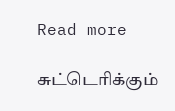Read more

சுட்டெரிக்கும்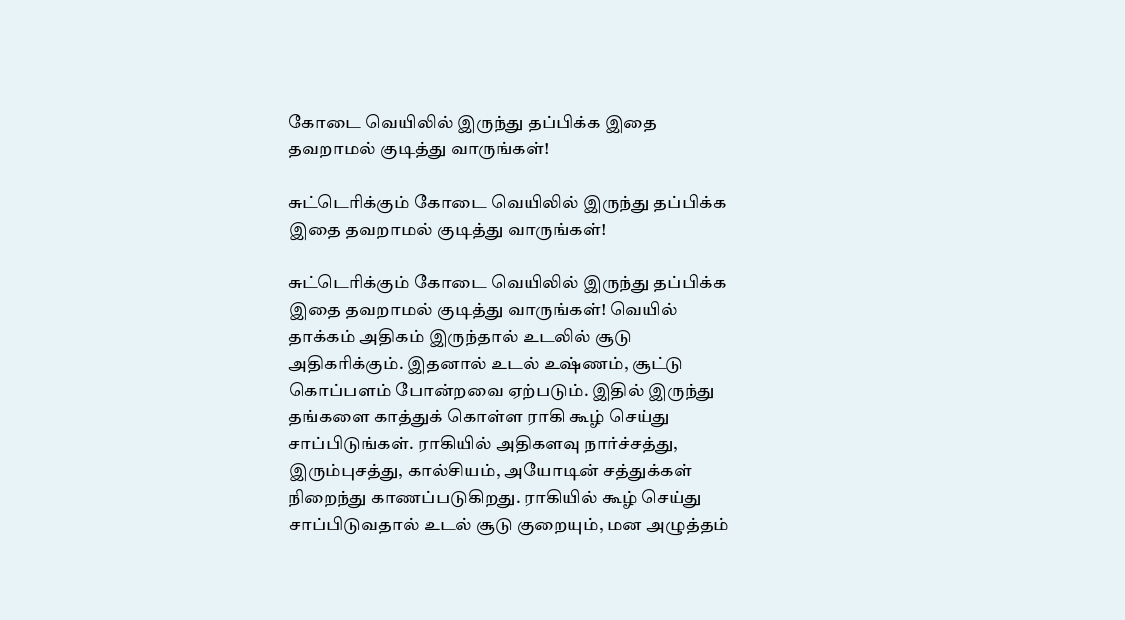கோடை வெயிலில் இருந்து தப்பிக்க இதை தவறாமல் குடித்து வாருங்கள்!

சுட்டெரிக்கும் கோடை வெயிலில் இருந்து தப்பிக்க இதை தவறாமல் குடித்து வாருங்கள்!

சுட்டெரிக்கும் கோடை வெயிலில் இருந்து தப்பிக்க இதை தவறாமல் குடித்து வாருங்கள்! வெயில் தாக்கம் அதிகம் இருந்தால் உடலில் சூடு அதிகரிக்கும். இதனால் உடல் உஷ்ணம், சூட்டு கொப்பளம் போன்றவை ஏற்படும். இதில் இருந்து தங்களை காத்துக் கொள்ள ராகி கூழ் செய்து சாப்பிடுங்கள். ராகியில் அதிகளவு நார்ச்சத்து, இரும்புசத்து, கால்சியம், அயோடின் சத்துக்கள் நிறைந்து காணப்படுகிறது. ராகியில் கூழ் செய்து சாப்பிடுவதால் உடல் சூடு குறையும், மன அழுத்தம்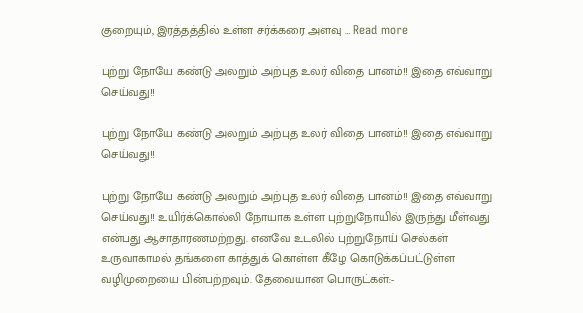குறையும், இரத்தத்தில் உள்ள சர்க்கரை அளவு … Read more

புற்று நோயே கண்டு அலறும் அற்புத உலர் விதை பானம்!! இதை எவ்வாறு செய்வது!!

புற்று நோயே கண்டு அலறும் அற்புத உலர் விதை பானம்!! இதை எவ்வாறு செய்வது!!

புற்று நோயே கண்டு அலறும் அற்புத உலர் விதை பானம்!! இதை எவ்வாறு செய்வது!! உயிர்க்கொல்லி நோயாக உள்ள புற்றுநோயில் இருந்து மீள்வது என்பது ஆசாதாரணமற்றது. எனவே உடலில் புற்றுநோய் செல்கள் உருவாகாமல் தங்களை காத்துக் கொள்ள கீழே கொடுக்கப்பட்டுள்ள வழிமுறையை பின்பற்றவும். தேவையான பொருட்கள்:-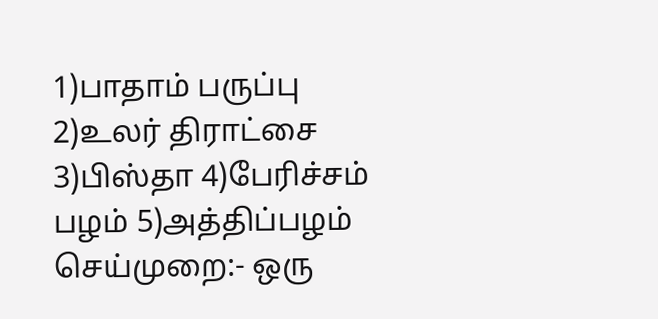1)பாதாம் பருப்பு 2)உலர் திராட்சை 3)பிஸ்தா 4)பேரிச்சம் பழம் 5)அத்திப்பழம் செய்முறை:- ஒரு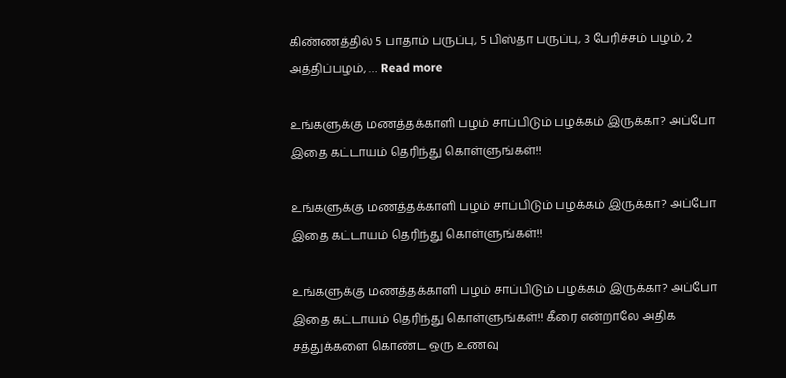கிண்ணத்தில் 5 பாதாம் பருப்பு, 5 பிஸ்தா பருப்பு, 3 பேரிச்சம் பழம், 2 அத்திப்பழம், … Read more

உங்களுக்கு மணத்தக்காளி பழம் சாப்பிடும் பழக்கம் இருக்கா? அப்போ இதை கட்டாயம் தெரிந்து கொள்ளுங்கள்!!

உங்களுக்கு மணத்தக்காளி பழம் சாப்பிடும் பழக்கம் இருக்கா? அப்போ இதை கட்டாயம் தெரிந்து கொள்ளுங்கள்!!

உங்களுக்கு மணத்தக்காளி பழம் சாப்பிடும் பழக்கம் இருக்கா? அப்போ இதை கட்டாயம் தெரிந்து கொள்ளுங்கள்!! கீரை என்றாலே அதிக சத்துக்களை கொண்ட ஒரு உணவு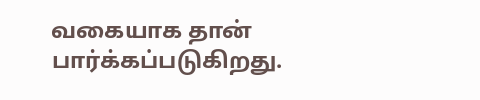வகையாக தான் பார்க்கப்படுகிறது.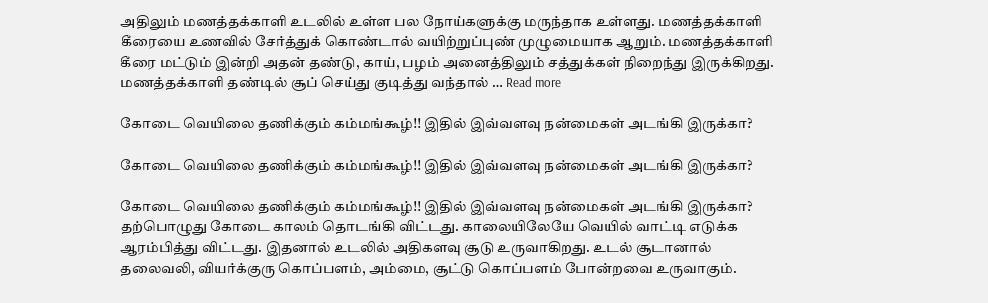அதிலும் மணத்தக்காளி உடலில் உள்ள பல நோய்களுக்கு மருந்தாக உள்ளது. மணத்தக்காளி கீரையை உணவில் சேர்த்துக் கொண்டால் வயிற்றுப்புண் முழுமையாக ஆறும். மணத்தக்காளி கீரை மட்டும் இன்றி அதன் தண்டு, காய், பழம் அனைத்திலும் சத்துக்கள் நிறைந்து இருக்கிறது. மணத்தக்காளி தண்டில் சூப் செய்து குடித்து வந்தால் … Read more

கோடை வெயிலை தணிக்கும் கம்மங்கூழ்!! இதில் இவ்வளவு நன்மைகள் அடங்கி இருக்கா?

கோடை வெயிலை தணிக்கும் கம்மங்கூழ்!! இதில் இவ்வளவு நன்மைகள் அடங்கி இருக்கா?

கோடை வெயிலை தணிக்கும் கம்மங்கூழ்!! இதில் இவ்வளவு நன்மைகள் அடங்கி இருக்கா? தற்பொழுது கோடை காலம் தொடங்கி விட்டது. காலையிலேயே வெயில் வாட்டி எடுக்க ஆரம்பித்து விட்டது. இதனால் உடலில் அதிகளவு சூடு உருவாகிறது. உடல் சூடானால் தலைவலி, வியர்க்குரு கொப்பளம், அம்மை, சூட்டு கொப்பளம் போன்றவை உருவாகும்.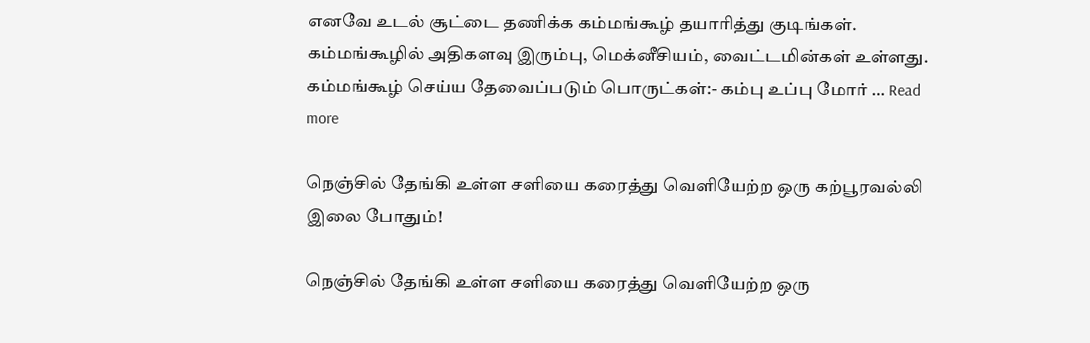எனவே உடல் சூட்டை தணிக்க கம்மங்கூழ் தயாரித்து குடிங்கள். கம்மங்கூழில் அதிகளவு இரும்பு, மெக்னீசியம், வைட்டமின்கள் உள்ளது. கம்மங்கூழ் செய்ய தேவைப்படும் பொருட்கள்:- கம்பு உப்பு மோர் … Read more

நெஞ்சில் தேங்கி உள்ள சளியை கரைத்து வெளியேற்ற ஒரு கற்பூரவல்லி இலை போதும்!

நெஞ்சில் தேங்கி உள்ள சளியை கரைத்து வெளியேற்ற ஒரு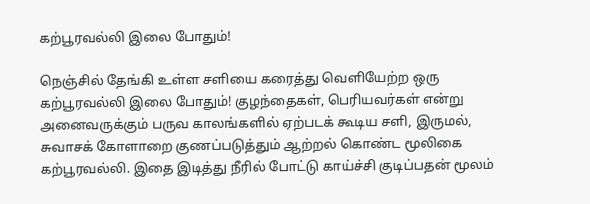கற்பூரவல்லி இலை போதும்!

நெஞ்சில் தேங்கி உள்ள சளியை கரைத்து வெளியேற்ற ஒரு கற்பூரவல்லி இலை போதும்! குழந்தைகள், பெரியவர்கள் என்று அனைவருக்கும் பருவ காலங்களில் ஏற்படக் கூடிய சளி, இருமல், சுவாசக் கோளாறை குணப்படுத்தும் ஆற்றல் கொண்ட மூலிகை கற்பூரவல்லி. இதை இடித்து நீரில் போட்டு காய்ச்சி குடிப்பதன் மூலம்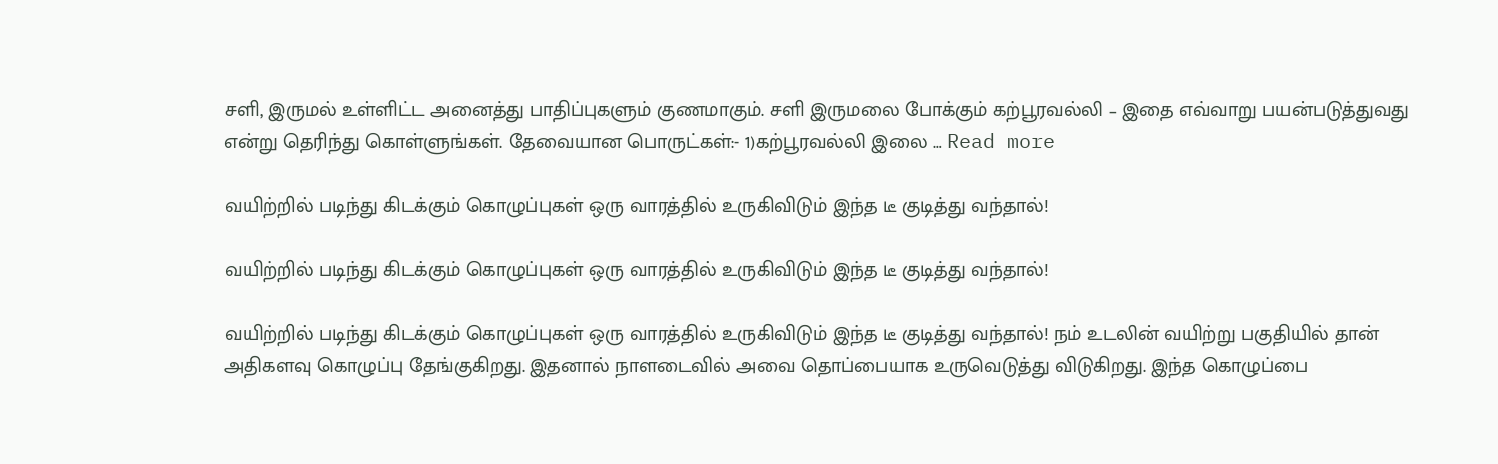சளி, இருமல் உள்ளிட்ட அனைத்து பாதிப்புகளும் குணமாகும். சளி இருமலை போக்கும் கற்பூரவல்லி – இதை எவ்வாறு பயன்படுத்துவது என்று தெரிந்து கொள்ளுங்கள். தேவையான பொருட்கள்:- 1)கற்பூரவல்லி இலை … Read more

வயிற்றில் படிந்து கிடக்கும் கொழுப்புகள் ஒரு வாரத்தில் உருகிவிடும் இந்த டீ குடித்து வந்தால்!

வயிற்றில் படிந்து கிடக்கும் கொழுப்புகள் ஒரு வாரத்தில் உருகிவிடும் இந்த டீ குடித்து வந்தால்!

வயிற்றில் படிந்து கிடக்கும் கொழுப்புகள் ஒரு வாரத்தில் உருகிவிடும் இந்த டீ குடித்து வந்தால்! நம் உடலின் வயிற்று பகுதியில் தான் அதிகளவு கொழுப்பு தேங்குகிறது. இதனால் நாளடைவில் அவை தொப்பையாக உருவெடுத்து விடுகிறது. இந்த கொழுப்பை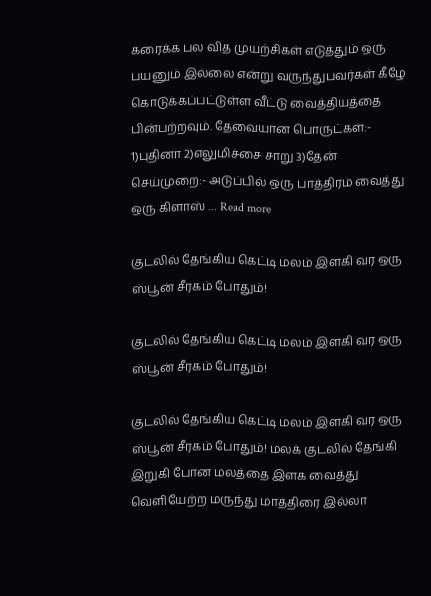கரைக்க பல வித முயற்சிகள் எடுத்தும் ஒரு பயனும் இல்லை என்று வருந்துபவர்கள் கீழே கொடுக்கப்பட்டுள்ள வீட்டு வைத்தியத்தை பின்பற்றவும். தேவையான பொருட்கள்:- 1)புதினா 2)எலுமிச்சை சாறு 3)தேன் செய்முறை:- அடுப்பில் ஒரு பாத்திரம் வைத்து ஒரு கிளாஸ் … Read more

குடலில் தேங்கிய கெட்டி மலம் இளகி வர ஒரு ஸ்பூன் சீரகம் போதும்!

குடலில் தேங்கிய கெட்டி மலம் இளகி வர ஒரு ஸ்பூன் சீரகம் போதும்!

குடலில் தேங்கிய கெட்டி மலம் இளகி வர ஒரு ஸ்பூன் சீரகம் போதும்! மலக் குடலில் தேங்கி இறுகி போன மலத்தை இளக வைத்து வெளியேற்ற மருந்து மாத்திரை இல்லா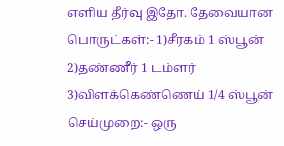எளிய தீர்வு இதோ. தேவையான பொருட்கள்:- 1)சீரகம் 1 ஸ்பூன் 2)தண்ணீர் 1 டம்ளர் 3)விளக்கெண்ணெய் 1/4 ஸ்பூன் செய்முறை:- ஒரு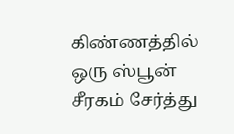கிண்ணத்தில் ஒரு ஸ்பூன் சீரகம் சேர்த்து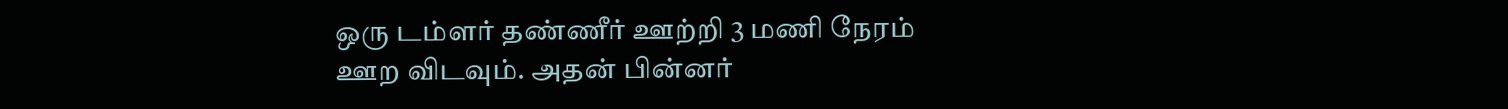ஒரு டம்ளர் தண்ணீர் ஊற்றி 3 மணி நேரம் ஊற விடவும். அதன் பின்னர்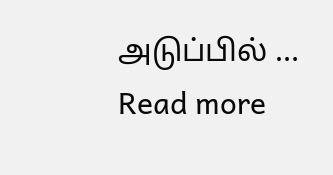அடுப்பில் … Read more